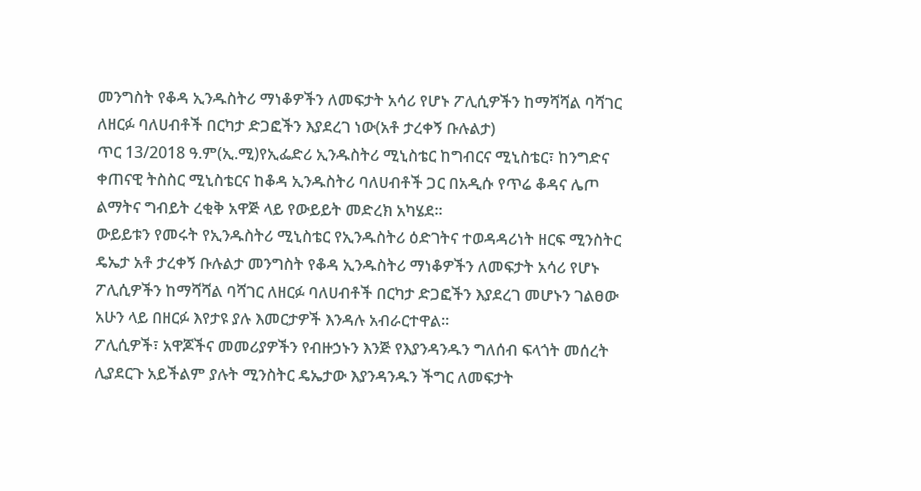መንግስት የቆዳ ኢንዱስትሪ ማነቆዎችን ለመፍታት አሳሪ የሆኑ ፖሊሲዎችን ከማሻሻል ባሻገር ለዘርፉ ባለሀብቶች በርካታ ድጋፎችን እያደረገ ነው(አቶ ታረቀኝ ቡሉልታ)
ጥር 13/2018 ዓ.ም(ኢ.ሚ)የኢፌድሪ ኢንዱስትሪ ሚኒስቴር ከግብርና ሚኒስቴር፣ ከንግድና ቀጠናዊ ትስስር ሚኒስቴርና ከቆዳ ኢንዱስትሪ ባለሀብቶች ጋር በአዲሱ የጥሬ ቆዳና ሌጦ ልማትና ግብይት ረቂቅ አዋጅ ላይ የውይይት መድረክ አካሄደ፡፡
ውይይቱን የመሩት የኢንዱስትሪ ሚኒስቴር የኢንዱስትሪ ዕድገትና ተወዳዳሪነት ዘርፍ ሚንስትር ዴኤታ አቶ ታረቀኝ ቡሉልታ መንግስት የቆዳ ኢንዱስትሪ ማነቆዎችን ለመፍታት አሳሪ የሆኑ ፖሊሲዎችን ከማሻሻል ባሻገር ለዘርፉ ባለሀብቶች በርካታ ድጋፎችን እያደረገ መሆኑን ገልፀው አሁን ላይ በዘርፉ እየታዩ ያሉ እመርታዎች እንዳሉ አብራርተዋል፡፡
ፖሊሲዎች፣ አዋጆችና መመሪያዎችን የብዙኃኑን እንጅ የእያንዳንዱን ግለሰብ ፍላጎት መሰረት ሊያደርጉ አይችልም ያሉት ሚንስትር ዴኤታው እያንዳንዱን ችግር ለመፍታት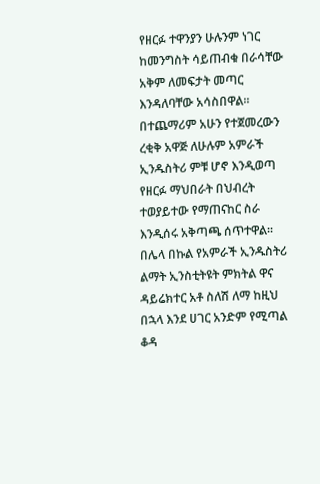የዘርፉ ተዋንያን ሁሉንም ነገር ከመንግስት ሳይጠብቁ በራሳቸው አቅም ለመፍታት መጣር እንዳለባቸው አሳስበዋል፡፡
በተጨማሪም አሁን የተጀመረውን ረቂቅ አዋጅ ለሁሉም አምራች ኢንዱስትሪ ምቹ ሆኖ እንዲወጣ የዘርፉ ማህበራት በህብረት ተወያይተው የማጠናከር ስራ እንዲሰሩ አቅጣጫ ሰጥተዋል፡፡
በሌላ በኩል የአምራች ኢንዱስትሪ ልማት ኢንስቲትዩት ምክትል ዋና ዳይሬክተር አቶ ስለሽ ለማ ከዚህ በኋላ እንደ ሀገር አንድም የሚጣል ቆዳ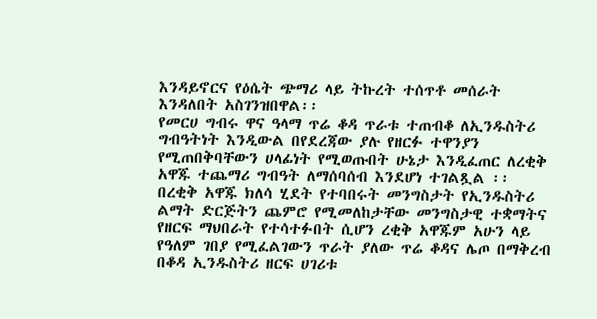እንዳይኖርና የዕሴት ጭማሪ ላይ ትኩረት ተሰጥቶ መሰራት እንዳለበት አስገንዝበዋል፡፡
የመርሀ ግብሩ ዋና ዓላማ ጥሬ ቆዳ ጥራቱ ተጠብቆ ለኢንዱስትሪ ግብዓትነት እንዲውል በየደረጃው ያሉ የዘርፉ ተዋንያን የሚጠበቅባቸውን ሀላፊነት የሚወጡበት ሁኔታ እንዲፈጠር ለረቂቅ አዋጁ ተጨማሪ ግብዓት ለማሰባሰብ እንደሆነ ተገልጿል ፡፡
በረቂቅ አዋጁ ክለሳ ሂደት የተባበሩት መንግስታት የኢንዱስትሪ ልማት ድርጅትን ጨምሮ የሚመለከታቸው መንግስታዊ ተቋማትና የዘርፍ ማህበራት የተሳተፉበት ሲሆን ረቂቅ አዋጁም አሁን ላይ የዓለም ገበያ የሚፈልገውን ጥራት ያለው ጥሬ ቆዳና ሌጦ በማቅረብ በቆዳ ኢንዱስትሪ ዘርፍ ሀገሪቱ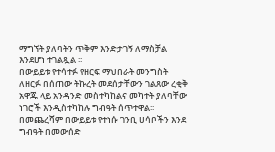ማግኘት ያለባትን ጥቅም እንድታገኝ ለማስቻል እንደሆነ ተገልጿል ፡፡
በውይይቱ የተሳተፉ የዘርፍ ማህበራት መንግስት ለዘርፉ በሰጠው ትኩረት መደሰታቸውን ገልጸው ረቂቅ አዋጁ ላይ አንዳንድ መስተካከልና መካተት ያለባቸው ነገሮች እንዲስተካከሉ ግብዓት ሰጥተዋል፡፡
በመጨረሻም በውይይቱ የተነሱ ገንቢ ሀሳቦችን እንደ ግብዓት በመውሰድ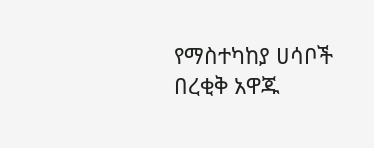የማስተካከያ ሀሳቦች በረቂቅ አዋጁ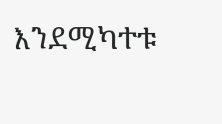እንደሚካተቱ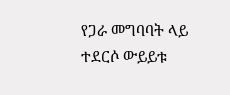የጋራ መግባባት ላይ ተደርሶ ውይይቱ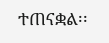ተጠናቋል፡፡